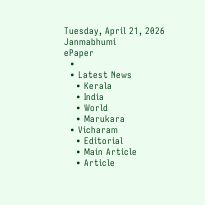Tuesday, April 21, 2026
Janmabhumi
ePaper
  •
  • Latest News
    • Kerala
    • India
    • World
    • Marukara
  • Vicharam
    • Editorial
    • Main Article
    • Article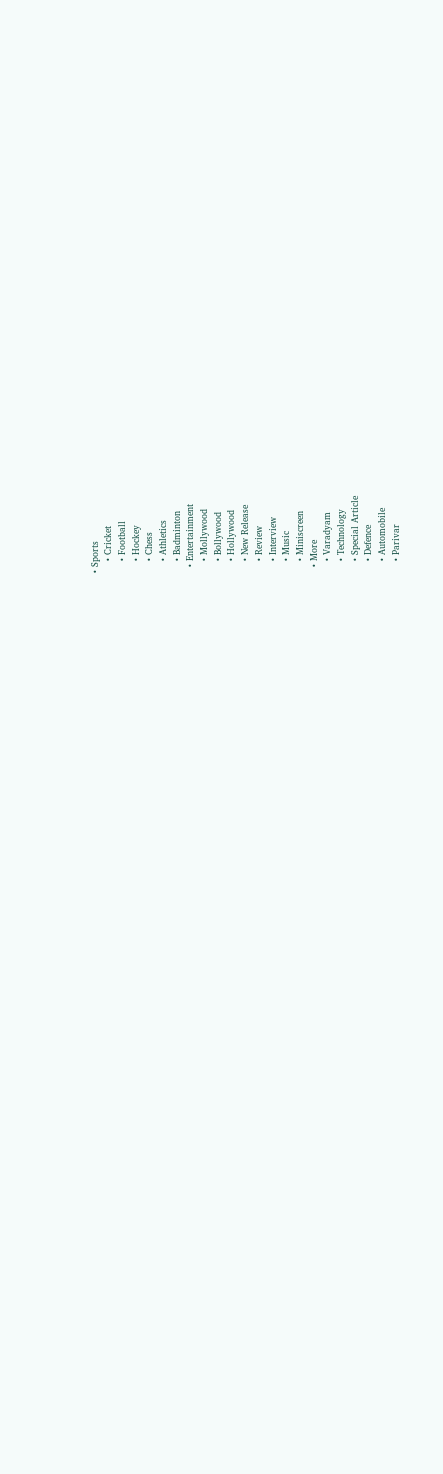• Sports
    • Cricket
    • Football
    • Hockey
    • Chess
    • Athletics
    • Badminton
  • Entertainment
    • Mollywood
    • Bollywood
    • Hollywood
    • New Release
    • Review
    • Interview
    • Music
    • Miniscreen
  • More
    • Varadyam
    • Technology
    • Special Article
    • Defence
    • Automobile
    • Parivar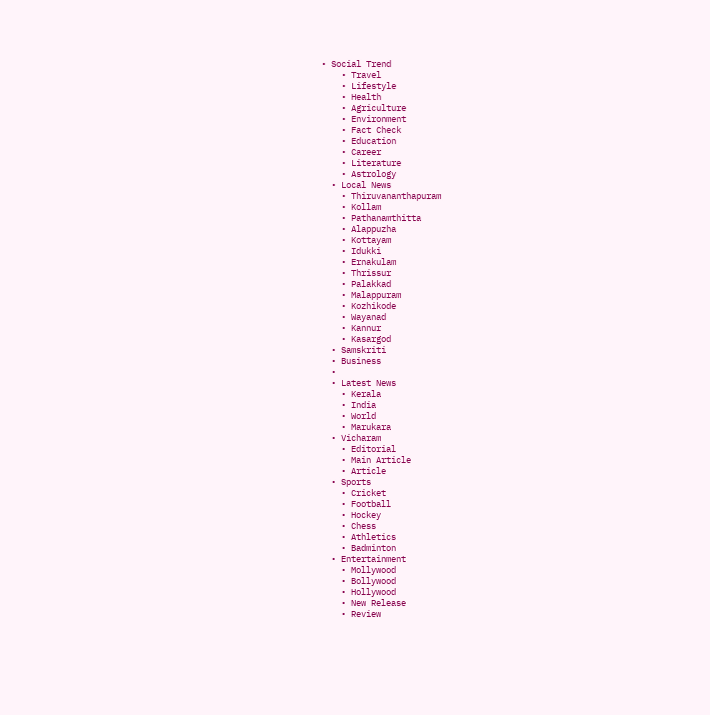• Social Trend
    • Travel
    • Lifestyle
    • Health
    • Agriculture
    • Environment
    • Fact Check
    • Education
    • Career
    • Literature
    • Astrology
  • Local News
    • Thiruvananthapuram
    • Kollam
    • Pathanamthitta
    • Alappuzha
    • Kottayam
    • Idukki
    • Ernakulam
    • Thrissur
    • Palakkad
    • Malappuram
    • Kozhikode
    • Wayanad
    • Kannur
    • Kasargod
  • Samskriti
  • Business
  •
  • Latest News
    • Kerala
    • India
    • World
    • Marukara
  • Vicharam
    • Editorial
    • Main Article
    • Article
  • Sports
    • Cricket
    • Football
    • Hockey
    • Chess
    • Athletics
    • Badminton
  • Entertainment
    • Mollywood
    • Bollywood
    • Hollywood
    • New Release
    • Review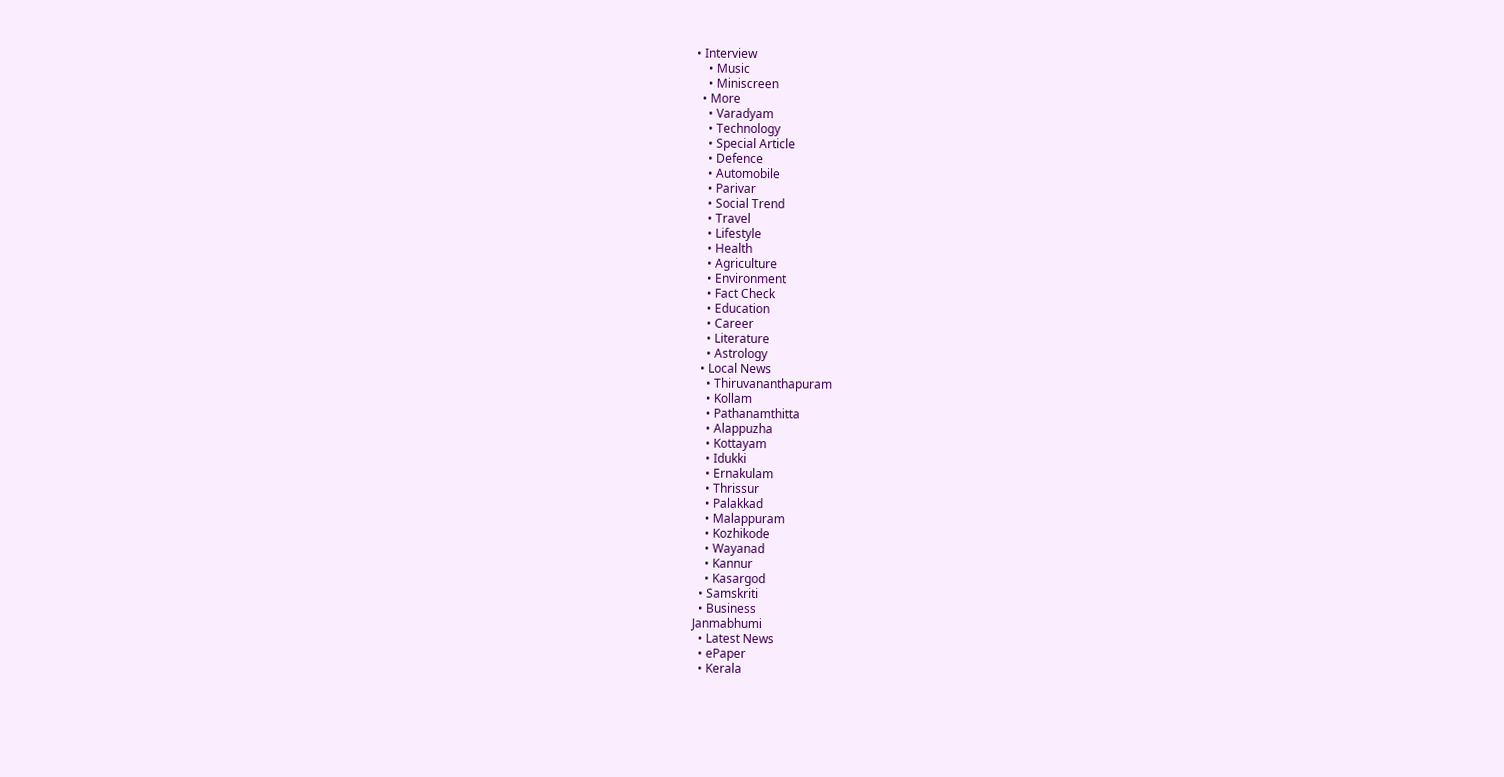• Interview
    • Music
    • Miniscreen
  • More
    • Varadyam
    • Technology
    • Special Article
    • Defence
    • Automobile
    • Parivar
    • Social Trend
    • Travel
    • Lifestyle
    • Health
    • Agriculture
    • Environment
    • Fact Check
    • Education
    • Career
    • Literature
    • Astrology
  • Local News
    • Thiruvananthapuram
    • Kollam
    • Pathanamthitta
    • Alappuzha
    • Kottayam
    • Idukki
    • Ernakulam
    • Thrissur
    • Palakkad
    • Malappuram
    • Kozhikode
    • Wayanad
    • Kannur
    • Kasargod
  • Samskriti
  • Business
Janmabhumi
  • Latest News
  • ePaper
  • Kerala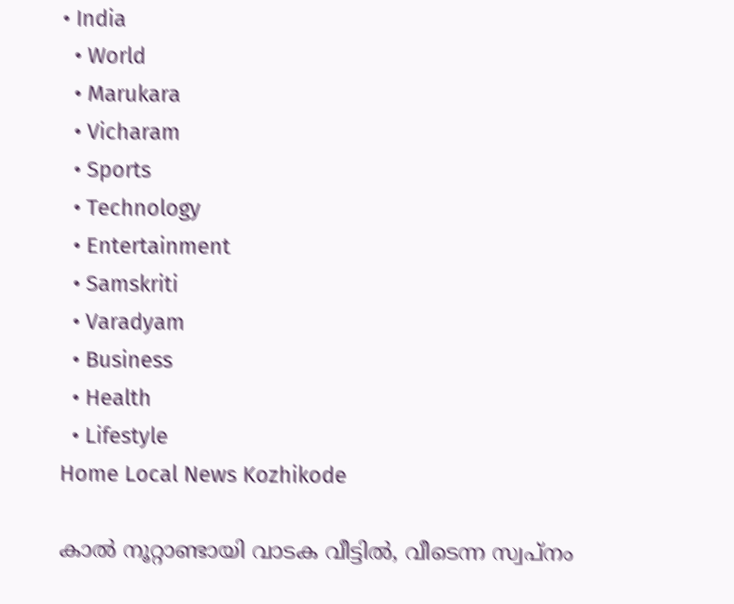• India
  • World
  • Marukara
  • Vicharam
  • Sports
  • Technology
  • Entertainment
  • Samskriti
  • Varadyam
  • Business
  • Health
  • Lifestyle
Home Local News Kozhikode

കാല്‍ നൂറ്റാണ്ടായി വാടക വീട്ടില്‍, വീടെന്ന സ്വപ്‌നം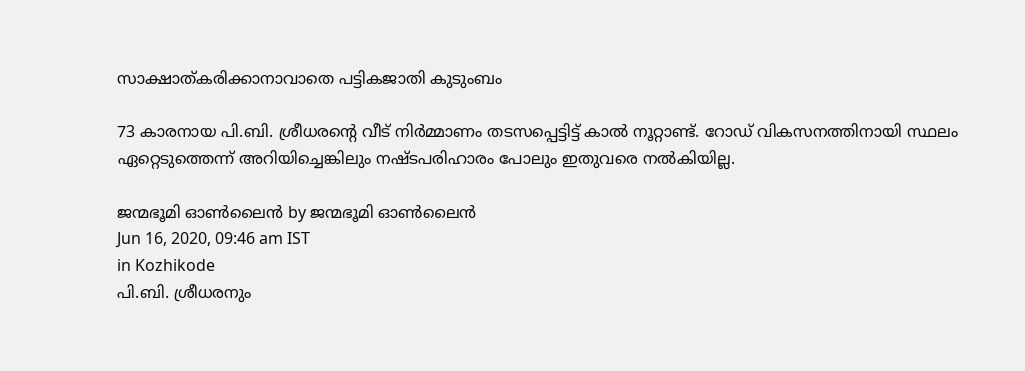സാക്ഷാത്കരിക്കാനാവാതെ പട്ടികജാതി കുടുംബം

73 കാരനായ പി.ബി. ശ്രീധരന്റെ വീട് നിര്‍മ്മാണം തടസപ്പെട്ടിട്ട് കാല്‍ നൂറ്റാണ്ട്. റോഡ് വികസനത്തിനായി സ്ഥലം ഏറ്റെടുത്തെന്ന് അറിയിച്ചെങ്കിലും നഷ്ടപരിഹാരം പോലും ഇതുവരെ നല്‍കിയില്ല.

ജന്മഭൂമി ഓണ്‍ലൈന്‍ by ജന്മഭൂമി ഓണ്‍ലൈന്‍
Jun 16, 2020, 09:46 am IST
in Kozhikode
പി.ബി. ശ്രീധരനും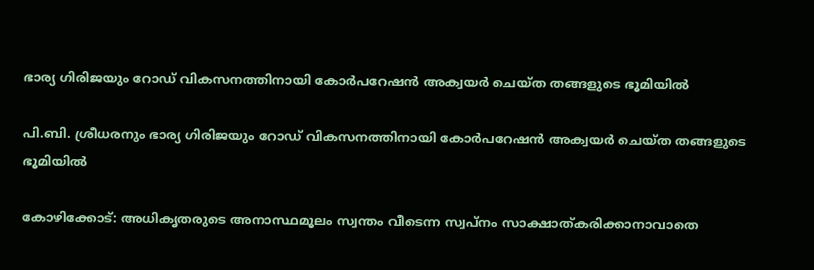ഭാര്യ ഗിരിജയും റോഡ് വികസനത്തിനായി കോര്‍പറേഷന്‍ അക്വയര്‍ ചെയ്ത തങ്ങളുടെ ഭൂമിയില്‍

പി.ബി. ശ്രീധരനും ഭാര്യ ഗിരിജയും റോഡ് വികസനത്തിനായി കോര്‍പറേഷന്‍ അക്വയര്‍ ചെയ്ത തങ്ങളുടെ ഭൂമിയില്‍

കോഴിക്കോട്: അധികൃതരുടെ അനാസ്ഥമൂലം സ്വന്തം വീടെന്ന സ്വപ്‌നം സാക്ഷാത്കരിക്കാനാവാതെ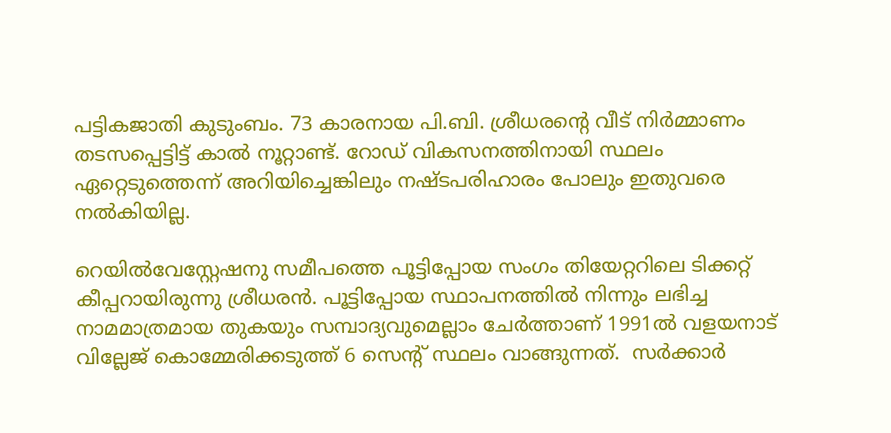പട്ടികജാതി കുടുംബം. 73 കാരനായ പി.ബി. ശ്രീധരന്റെ വീട് നിര്‍മ്മാണം തടസപ്പെട്ടിട്ട് കാല്‍ നൂറ്റാണ്ട്. റോഡ് വികസനത്തിനായി സ്ഥലം ഏറ്റെടുത്തെന്ന് അറിയിച്ചെങ്കിലും നഷ്ടപരിഹാരം പോലും ഇതുവരെ നല്‍കിയില്ല.

റെയില്‍വേസ്റ്റേഷനു സമീപത്തെ പൂട്ടിപ്പോയ സംഗം തിയേറ്ററിലെ ടിക്കറ്റ് കീപ്പറായിരുന്നു ശ്രീധരന്‍. പൂട്ടിപ്പോയ സ്ഥാപനത്തില്‍ നിന്നും ലഭിച്ച നാമമാത്രമായ തുകയും സമ്പാദ്യവുമെല്ലാം ചേര്‍ത്താണ് 1991ല്‍ വളയനാട് വില്ലേജ് കൊമ്മേരിക്കടുത്ത് 6 സെന്റ് സ്ഥലം വാങ്ങുന്നത്.  സര്‍ക്കാര്‍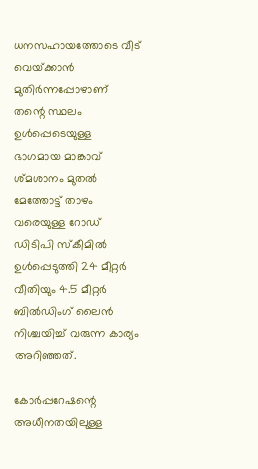ധനസഹായത്തോടെ വീട് വെയ്‌ക്കാന്‍ മുതിര്‍ന്നപ്പോഴാണ് തന്റെ സ്ഥലം ഉള്‍പ്പെടെയുള്ള ഭാഗമായ മാങ്കാവ് ശ്മശാനം മുതല്‍ മേത്തോട്ട് താഴം വരെയുള്ള റോഡ് ഡിടിപി സ്‌കീമില്‍ ഉള്‍പ്പെടുത്തി 24 മീറ്റര്‍ വീതിയും 4.5 മീറ്റര്‍ ബില്‍ഡിംഗ് ലൈന്‍ നിശ്ചയിച്ച് വരുന്ന കാര്യം അറിഞ്ഞത്.

കോര്‍പ്പറേഷന്റെ അധീനതയിലുള്ള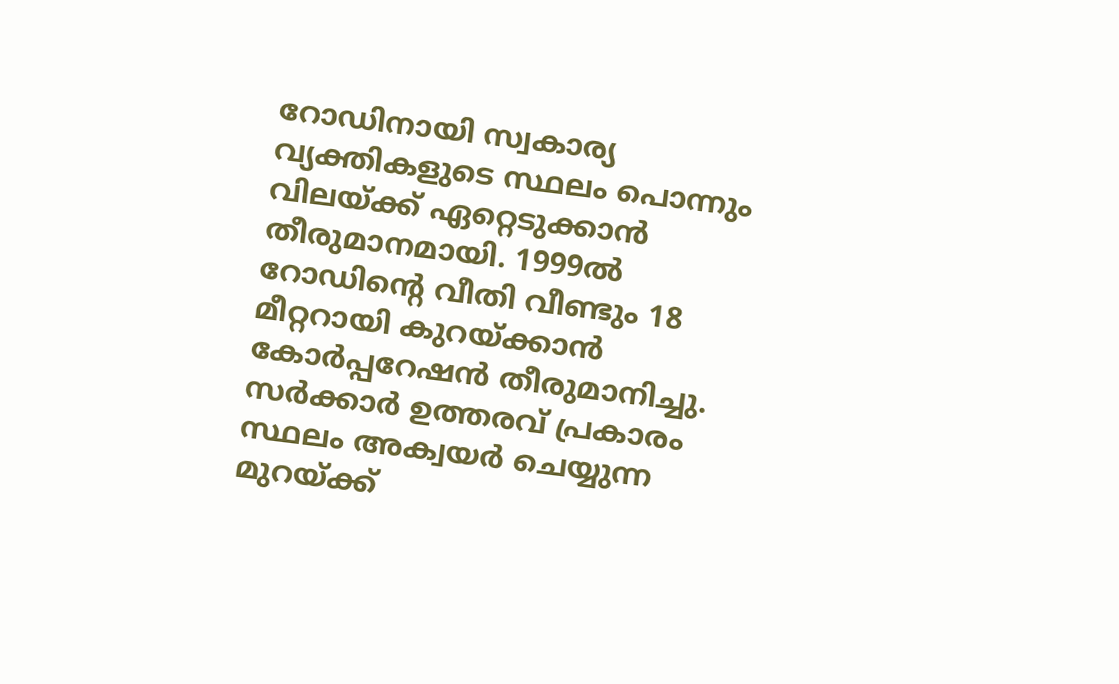റോഡിനായി സ്വകാര്യ വ്യക്തികളുടെ സ്ഥലം പൊന്നും വിലയ്‌ക്ക് ഏറ്റെടുക്കാന്‍ തീരുമാനമായി. 1999ല്‍ റോഡിന്റെ വീതി വീണ്ടും 18 മീറ്ററായി കുറയ്‌ക്കാന്‍ കോര്‍പ്പറേഷന്‍ തീരുമാനിച്ചു. സര്‍ക്കാര്‍ ഉത്തരവ് പ്രകാരം സ്ഥലം അക്വയര്‍ ചെയ്യുന്ന മുറയ്‌ക്ക്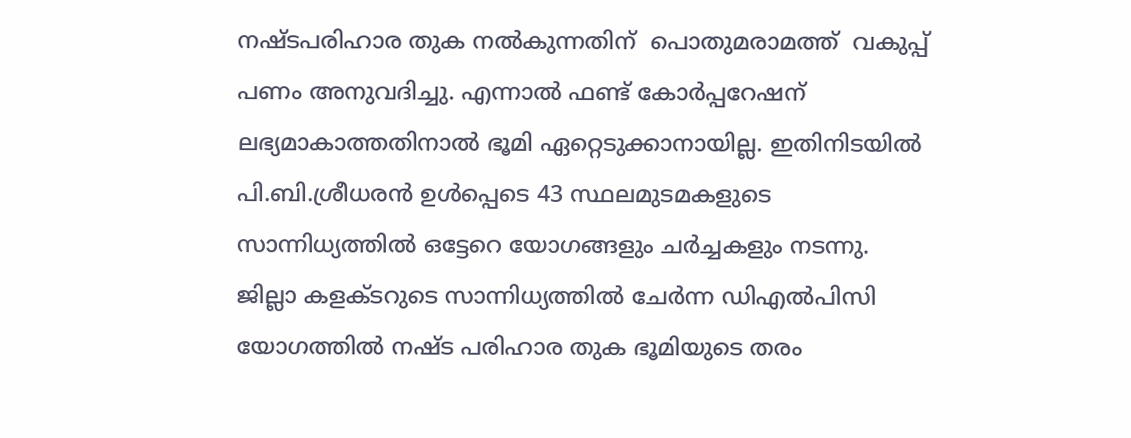നഷ്ടപരിഹാര തുക നല്‍കുന്നതിന്  പൊതുമരാമത്ത്  വകുപ്പ് പണം അനുവദിച്ചു. എന്നാല്‍ ഫണ്ട് കോര്‍പ്പറേഷന് ലഭ്യമാകാത്തതിനാല്‍ ഭൂമി ഏറ്റെടുക്കാനായില്ല. ഇതിനിടയില്‍ പി.ബി.ശ്രീധരന്‍ ഉള്‍പ്പെടെ 43 സ്ഥലമുടമകളുടെ സാന്നിധ്യത്തില്‍ ഒട്ടേറെ യോഗങ്ങളും ചര്‍ച്ചകളും നടന്നു. ജില്ലാ കളക്ടറുടെ സാന്നിധ്യത്തില്‍ ചേര്‍ന്ന ഡിഎല്‍പിസി യോഗത്തില്‍ നഷ്ട പരിഹാര തുക ഭൂമിയുടെ തരം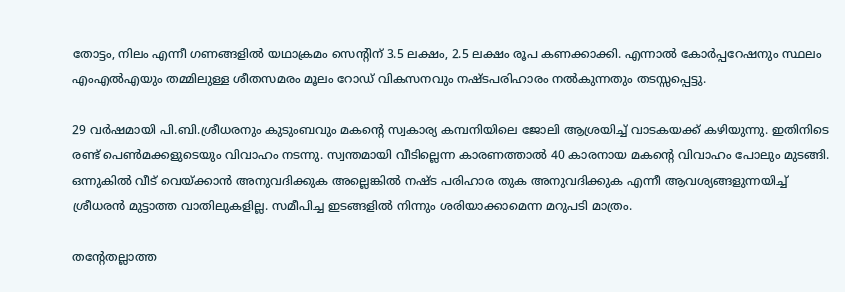തോട്ടം, നിലം എന്നീ ഗണങ്ങളില്‍ യഥാക്രമം സെന്റിന് 3.5 ലക്ഷം, 2.5 ലക്ഷം രൂപ കണക്കാക്കി. എന്നാല്‍ കോര്‍പ്പറേഷനും സ്ഥലം എംഎല്‍എയും തമ്മിലുള്ള ശീതസമരം മൂലം റോഡ് വികസനവും നഷ്ടപരിഹാരം നല്‍കുന്നതും തടസ്സപ്പെട്ടു.

29 വര്‍ഷമായി പി.ബി.ശ്രീധരനും കുടുംബവും മകന്റെ സ്വകാര്യ കമ്പനിയിലെ ജോലി ആശ്രയിച്ച് വാടകയക്ക് കഴിയുന്നു. ഇതിനിടെ രണ്ട് പെണ്‍മക്കളുടെയും വിവാഹം നടന്നു. സ്വന്തമായി വീടില്ലെന്ന കാരണത്താല്‍ 40 കാരനായ മകന്റെ വിവാഹം പോലും മുടങ്ങി. ഒന്നുകില്‍ വീട് വെയ്‌ക്കാന്‍ അനുവദിക്കുക അല്ലെങ്കില്‍ നഷ്ട പരിഹാര തുക അനുവദിക്കുക എന്നീ ആവശ്യങ്ങളുന്നയിച്ച് ശ്രീധരന്‍ മുട്ടാത്ത വാതിലുകളില്ല. സമീപിച്ച ഇടങ്ങളില്‍ നിന്നും ശരിയാക്കാമെന്ന മറുപടി മാത്രം.

തന്റേതല്ലാത്ത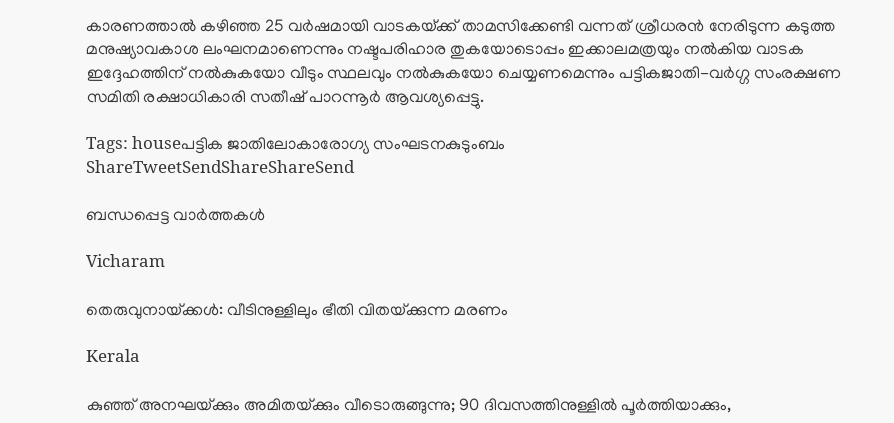കാരണത്താല്‍ കഴിഞ്ഞ 25 വര്‍ഷമായി വാടകയ്‌ക്ക് താമസിക്കേണ്ടി വന്നത് ശ്രീധരന്‍ നേരിടുന്ന കടുത്ത മനുഷ്യാവകാശ ലംഘനമാണെന്നും നഷ്ടപരിഹാര തുകയോടൊപ്പം ഇക്കാലമത്രയും നല്‍കിയ വാടക  ഇദ്ദേഹത്തിന് നല്‍കുകയോ വീടും സ്ഥലവും നല്‍കുകയോ ചെയ്യണമെന്നും പട്ടികജാതി-വര്‍ഗ്ഗ സംരക്ഷണ സമിതി രക്ഷാധികാരി സതീഷ് പാറന്നൂര്‍ ആവശ്യപ്പെട്ടു.

Tags: houseപട്ടിക ജാതിലോകാരോഗ്യ സംഘടനകുടുംബം
ShareTweetSendShareShareSend

ബന്ധപ്പെട്ട വാര്‍ത്തകള്‍

Vicharam

തെരുവുനായ്‌ക്കള്‍: വീടിനുള്ളിലും ഭീതി വിതയ്‌ക്കുന്ന മരണം

Kerala

കുഞ്ഞ് അനഘയ്‌ക്കും അമിതയ്‌ക്കും വീടൊരുങ്ങുന്നു; 90 ദിവസത്തിനുള്ളിൽ പൂർത്തിയാക്കും,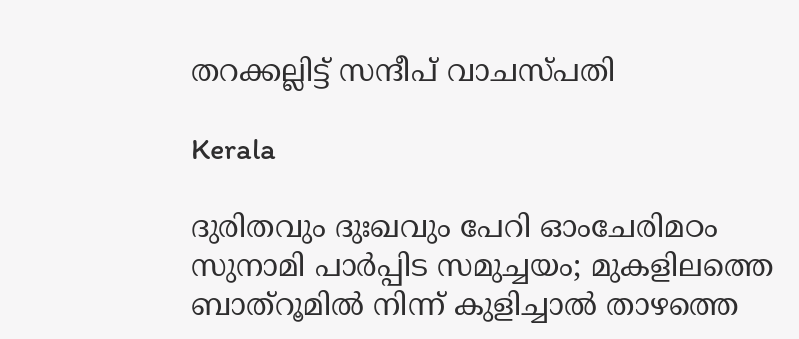തറക്കല്ലിട്ട് സന്ദീപ് വാചസ്പതി

Kerala

ദുരിതവും ദുഃഖവും പേറി ഓംചേരിമഠം സുനാമി പാര്‍പ്പിട സമുച്ചയം; മുകളിലത്തെ ബാത്‌റൂമില്‍ നിന്ന് കുളിച്ചാല്‍ താഴത്തെ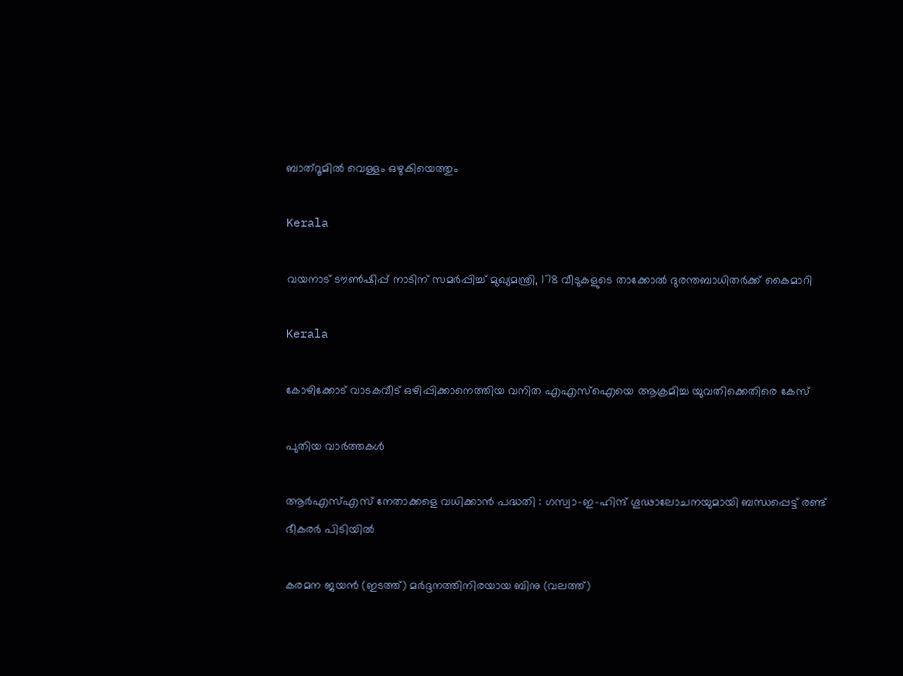ബാത്‌റൂമില്‍ വെള്ളം ഒഴുകിയെത്തും

Kerala

വയനാട് ടൗണ്‍ഷിപ്പ് നാടിന് സമര്‍പ്പിച്ച് മുഖ്യമന്ത്രി, 178 വീടുകളുടെ താക്കോല്‍ ദുരന്തബാധിതര്‍ക്ക് കൈമാറി

Kerala

കോഴിക്കോട് വാടകവീട് ഒഴിപ്പിക്കാനെത്തിയ വനിത എഎസ്ഐയെ ആക്രമിച്ച യുവതിക്കെതിരെ കേസ്

പുതിയ വാര്‍ത്തകള്‍

ആർ‌എസ്‌എസ് നേതാക്കളെ വധിക്കാൻ പദ്ധതി : ഗസ്വാ-ഇ-ഹിന്ദ് ഗൂഢാലോചനയുമായി ബന്ധപ്പെട്ട് രണ്ട് ഭീകരർ പിടിയിൽ

കരമന ജയന്‍ (ഇടത്ത്) മര്‍ദ്ദനത്തിനിരയായ ബിനു (വലത്ത്)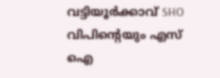വട്ടിയൂർക്കാവ് SHO വിപിന്റെയും എസ് ഐ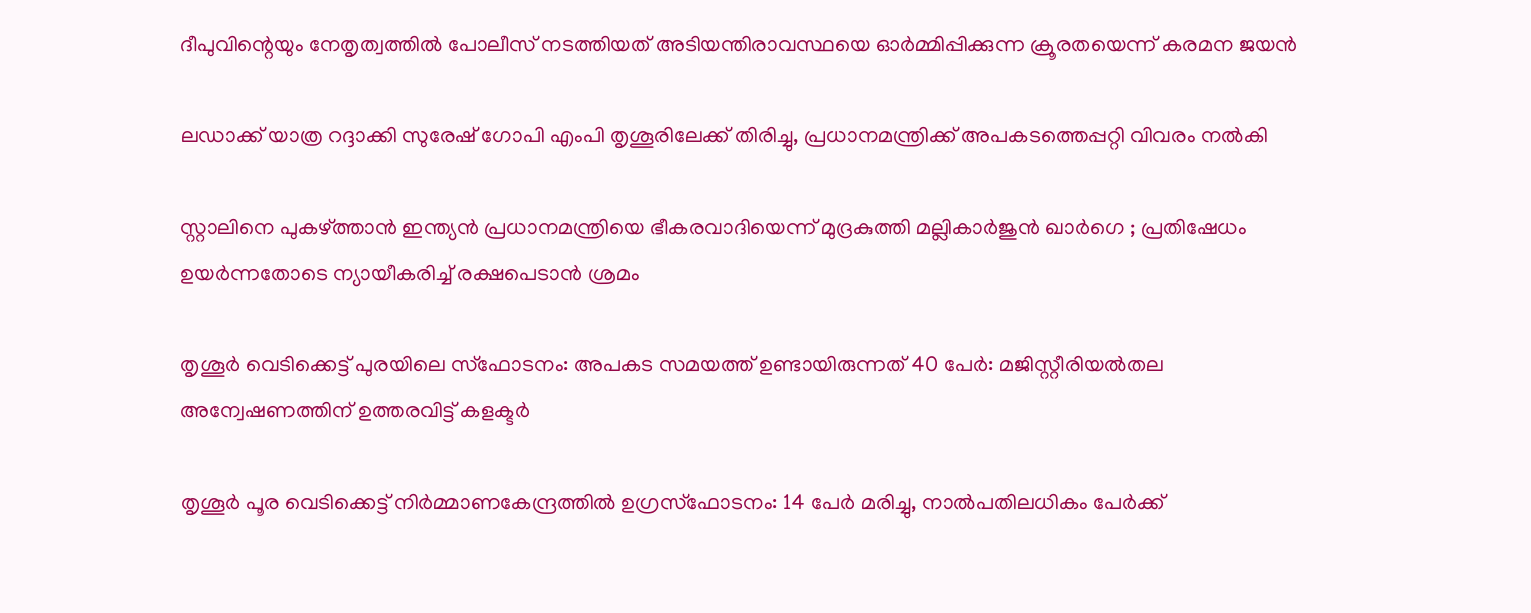ദീപുവിന്റെയും നേതൃത്വത്തിൽ പോലീസ് നടത്തിയത് അടിയന്തിരാവസ്ഥയെ ഓർമ്മിപ്പിക്കുന്ന ക്രൂരതയെന്ന് കരമന ജയന്‍

ലഡാക്ക് യാത്ര റദ്ദാക്കി സുരേഷ് ഗോപി എംപി തൃശൂരിലേക്ക് തിരിച്ചു, പ്രധാനമന്ത്രിക്ക് അപകടത്തെപ്പറ്റി വിവരം നൽകി

സ്റ്റാലിനെ പുകഴ്‌ത്താൻ ഇന്ത്യൻ പ്രധാനമന്ത്രിയെ ഭീകരവാദിയെന്ന് മുദ്രകുത്തി മല്ലികാർജുൻ ഖാർഗെ ; പ്രതിഷേധം ഉയർന്നതോടെ ന്യായീകരിച്ച് രക്ഷപെടാൻ ശ്രമം

തൃശൂർ വെടിക്കെട്ട് പുരയിലെ സ്‌ഫോടനം: അപകട സമയത്ത് ഉണ്ടായിരുന്നത് 40 പേർ: മജിസ്റ്റീരിയൽതല അന്വേഷണത്തിന് ഉത്തരവിട്ട് കളക്ടർ

തൃശൂർ പൂര വെടിക്കെട്ട് നിർമ്മാണകേന്ദ്രത്തിൽ ഉഗ്രസ്ഫോടനം: 14 പേർ മരിച്ചു, നാൽപതിലധികം പേർക്ക്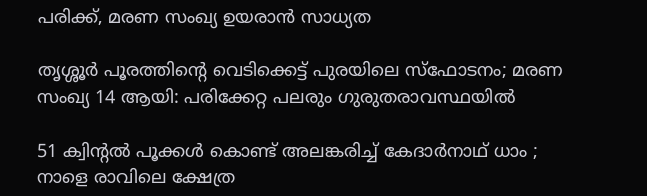പരിക്ക്, മരണ സംഖ്യ ഉയരാൻ സാധ്യത

തൃശ്ശൂർ പൂരത്തിന്റെ വെടിക്കെട്ട് പുരയിലെ സ്ഫോടനം; മരണ സംഖ്യ 14 ആയി: പരിക്കേറ്റ പലരും ഗുരുതരാവസ്ഥയിൽ

51 ക്വിന്റൽ പൂക്കൾ കൊണ്ട് അലങ്കരിച്ച് കേദാർനാഥ് ധാം ; നാളെ രാവിലെ ക്ഷേത്ര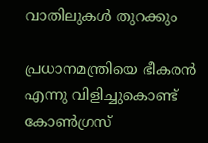വാതിലുകൾ തുറക്കും

പ്രധാനമന്ത്രിയെ ഭീകരൻ എന്നു വിളിച്ചുകൊണ്ട് കോൺഗ്രസ്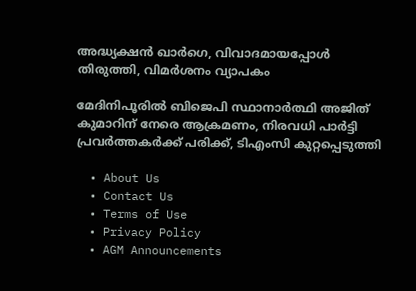അദ്ധ്യക്ഷൻ ഖാർഗെ, വിവാദമായപ്പോൾ തിരുത്തി, വിമർശനം വ്യാപകം

മേദിനിപൂരിൽ ബിജെപി സ്ഥാനാർത്ഥി അജിത് കുമാറിന് നേരെ ആക്രമണം, നിരവധി പാർട്ടി പ്രവർത്തകർക്ക് പരിക്ക്, ടിഎംസി കുറ്റപ്പെടുത്തി

  • About Us
  • Contact Us
  • Terms of Use
  • Privacy Policy
  • AGM Announcements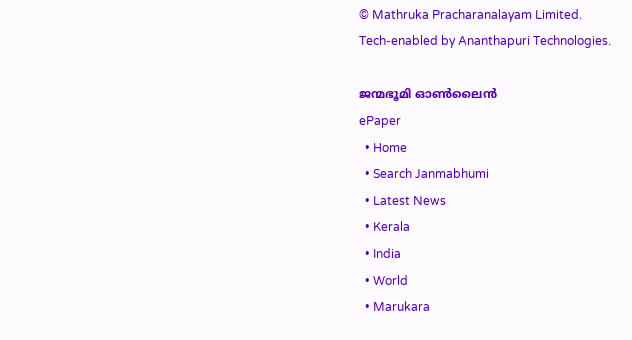© Mathruka Pracharanalayam Limited.
Tech-enabled by Ananthapuri Technologies.

ജന്മഭൂമി ഓണ്‍ലൈന്‍
ePaper
  • Home
  • Search Janmabhumi
  • Latest News
  • Kerala
  • India
  • World
  • Marukara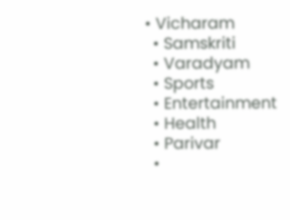• Vicharam
  • Samskriti
  • Varadyam
  • Sports
  • Entertainment
  • Health
  • Parivar
  •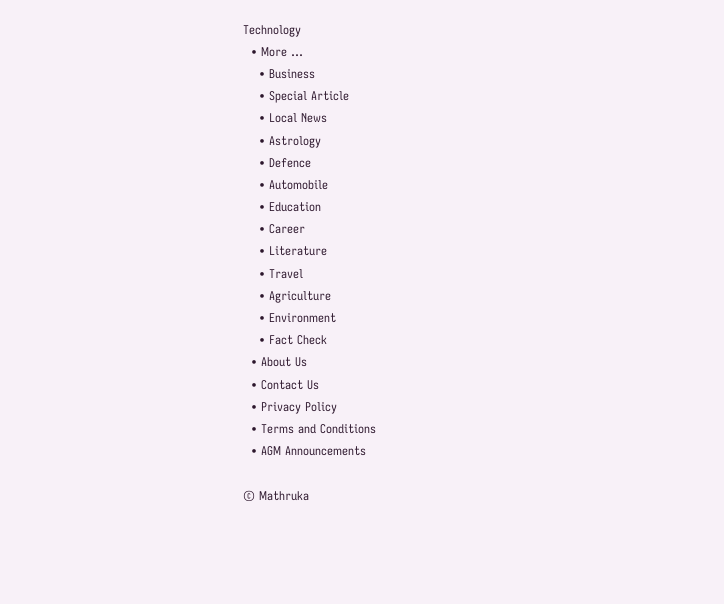Technology
  • More …
    • Business
    • Special Article
    • Local News
    • Astrology
    • Defence
    • Automobile
    • Education
    • Career
    • Literature
    • Travel
    • Agriculture
    • Environment
    • Fact Check
  • About Us
  • Contact Us
  • Privacy Policy
  • Terms and Conditions
  • AGM Announcements

© Mathruka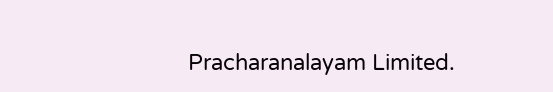Pracharanalayam Limited.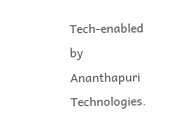Tech-enabled by Ananthapuri Technologies.